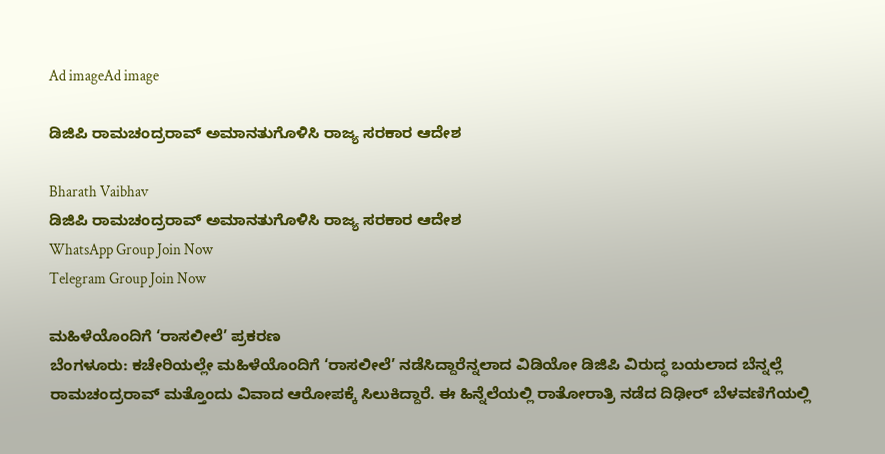Ad imageAd image

ಡಿಜಿಪಿ ರಾಮಚಂದ್ರರಾವ್ ಅಮಾನತುಗೊಳಿಸಿ ರಾಜ್ಯ ಸರಕಾರ ಆದೇಶ

Bharath Vaibhav
ಡಿಜಿಪಿ ರಾಮಚಂದ್ರರಾವ್ ಅಮಾನತುಗೊಳಿಸಿ ರಾಜ್ಯ ಸರಕಾರ ಆದೇಶ
WhatsApp Group Join Now
Telegram Group Join Now

ಮಹಿಳೆಯೊಂದಿಗೆ ‘ರಾಸಲೀಲೆ’ ಪ್ರಕರಣ
ಬೆಂಗಳೂರು: ಕಚೇರಿಯಲ್ಲೇ ಮಹಿಳೆಯೊಂದಿಗೆ ‘ರಾಸಲೀಲೆ’ ನಡೆಸಿದ್ದಾರೆನ್ನಲಾದ ವಿಡಿಯೋ ಡಿಜಿಪಿ ವಿರುದ್ಧ ಬಯಲಾದ ಬೆನ್ನಲ್ಲೆ ರಾಮಚಂದ್ರರಾವ್ ಮತ್ತೊಂದು ವಿವಾದ ಆರೋಪಕ್ಕೆ ಸಿಲುಕಿದ್ದಾರೆ. ಈ ಹಿನ್ನೆಲೆಯಲ್ಲಿ ರಾತೋರಾತ್ರಿ ನಡೆದ ದಿಢೀರ್ ಬೆಳವಣಿಗೆಯಲ್ಲಿ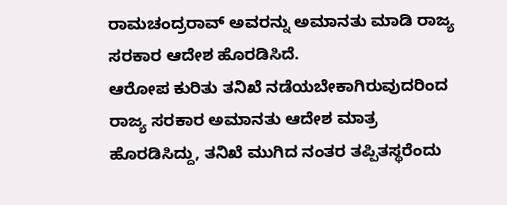ರಾಮಚಂದ್ರರಾವ್ ಅವರನ್ನು ಅಮಾನತು ಮಾಡಿ ರಾಜ್ಯ ಸರಕಾರ ಆದೇಶ ಹೊರಡಿಸಿದೆ.
ಆರೋಪ ಕುರಿತು ತನಿಖೆ ನಡೆಯಬೇಕಾಗಿರುವುದರಿಂದ ರಾಜ್ಯ ಸರಕಾರ ಅಮಾನತು ಆದೇಶ ಮಾತ್ರ ಹೊರಡಿಸಿದ್ದು, ತನಿಖೆ ಮುಗಿದ ನಂತರ ತಪ್ಪಿತಸ್ಥರೆಂದು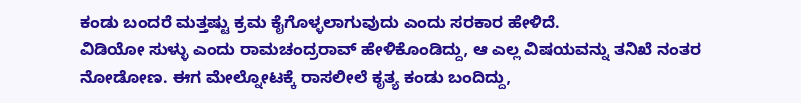ಕಂಡು ಬಂದರೆ ಮತ್ತಷ್ಟು ಕ್ರಮ ಕೈಗೊಳ್ಳಲಾಗುವುದು ಎಂದು ಸರಕಾರ ಹೇಳಿದೆ.
ವಿಡಿಯೋ ಸುಳ್ಳು ಎಂದು ರಾಮಚಂದ್ರರಾವ್ ಹೇಳಿಕೊಂಡಿದ್ದು, ಆ ಎಲ್ಲ ವಿಷಯವನ್ನು ತನಿಖೆ ನಂತರ ನೋಡೋಣ. ಈಗ ಮೇಲ್ನೋಟಕ್ಕೆ ರಾಸಲೀಲೆ ಕೃತ್ಯ ಕಂಡು ಬಂದಿದ್ದು,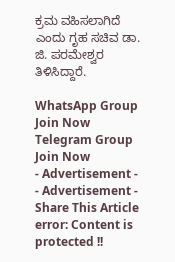ಕ್ರಮ ವಹಿಸಲಾಗಿದೆ ಎಂದು ಗೃಹ ಸಚಿವ ಡಾ. ಜಿ. ಪರಮೇಶ್ವರ ತಿಳಿಸಿದ್ದಾರೆ.

WhatsApp Group Join Now
Telegram Group Join Now
- Advertisement -  - Advertisement -
Share This Article
error: Content is protected !!